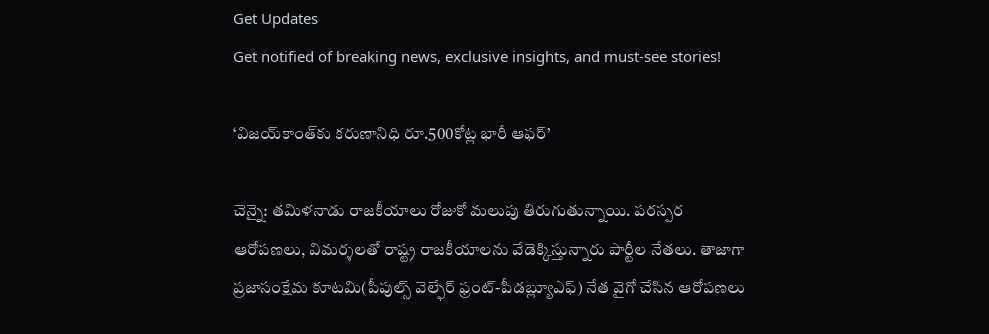Get Updates
Get notified of breaking news, exclusive insights, and must-see stories!

‘విజయ్‌కాంత్‌కు కరుణానిధి రూ.500కోట్ల భారీ ఆఫర్’

చెన్నై: తమిళనాడు రాజకీయాలు రోజుకో మలుపు తిరుగుతున్నాయి. పరస్పర ఆరోపణలు, విమర్శలతో రాష్ట్ర రాజకీయాలను వేడెక్కిస్తున్నారు పార్టీల నేతలు. తాజాగా ప్రజాసంక్షేమ కూటమి(పీపుల్స్ వెల్ఫేర్ ఫ్రంట్-పీడబ్ల్యూఎఫ్) నేత వైగో చేసిన ఆరోపణలు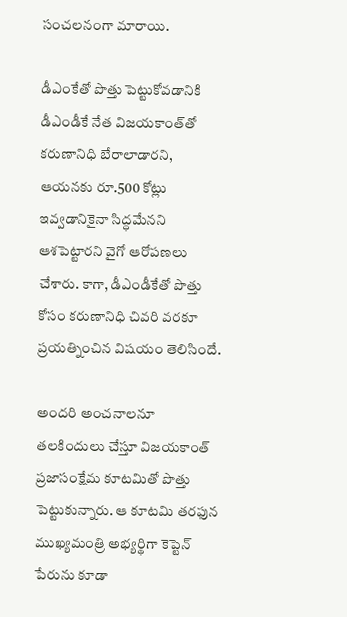సంచలనంగా మారాయి.

డీఎంకేతో పొత్తు పెట్టుకోవడానికి డీఎండీకే నేత విజయకాంత్‌తో కరుణానిధి బేరాలాడారని, ఆయనకు రూ.500 కోట్లు ఇవ్వడానికైనా సిద్ధమేనని ఆశపెట్టారని వైగో ఆరోపణలు చేశారు. కాగా, డీఎండీకేతో పొత్తు కోసం కరుణానిధి చివరి వరకూ ప్రయత్నించిన విషయం తెలిసిందే.

అందరి అంచనాలనూ తలకిందులు చేస్తూ విజయకాంత్‌ ప్రజాసంక్షేమ కూటమితో పొత్తు పెట్టుకున్నారు. ఆ కూటమి తరఫున ముఖ్యమంత్రి అభ్యర్థిగా కెప్టెన్‌ పేరును కూడా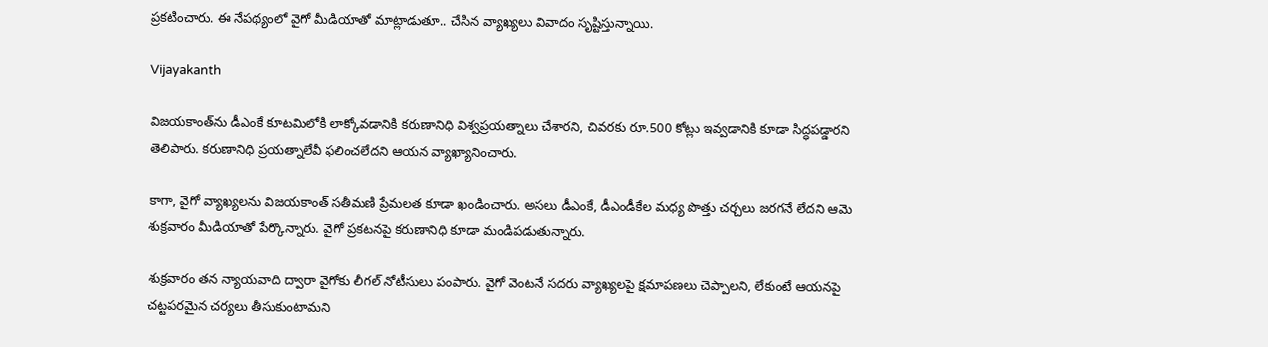ప్రకటించారు. ఈ నేపథ్యంలో వైగో మీడియాతో మాట్లాడుతూ.. చేసిన వ్యాఖ్యలు వివాదం సృష్టిస్తున్నాయి.

Vijayakanth

విజయకాంత్‌ను డీఎంకే కూటమిలోకి లాక్కోవడానికి కరుణానిధి విశ్వప్రయత్నాలు చేశారని, చివరకు రూ.500 కోట్లు ఇవ్వడానికి కూడా సిద్ధపడ్డారని తెలిపారు. కరుణానిధి ప్రయత్నాలేవీ ఫలించలేదని ఆయన వ్యాఖ్యానించారు.

కాగా, వైగో వ్యాఖ్యలను విజయకాంత్‌ సతీమణి ప్రేమలత కూడా ఖండించారు. అసలు డీఎంకే, డీఎండీకేల మధ్య పొత్తు చర్చలు జరగనే లేదని ఆమె శుక్రవారం మీడియాతో పేర్కొన్నారు. వైగో ప్రకటనపై కరుణానిధి కూడా మండిపడుతున్నారు.

శుక్రవారం తన న్యాయవాది ద్వారా వైగోకు లీగల్‌ నోటీసులు పంపారు. వైగో వెంటనే సదరు వ్యాఖ్యలపై క్షమాపణలు చెప్పాలని, లేకుంటే ఆయనపై చట్టపరమైన చర్యలు తీసుకుంటామని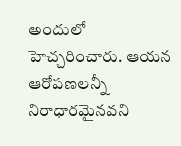అందులో హెచ్చరించారు. ఆయన ఆరోపణలన్నీ నిరాధారమైనవని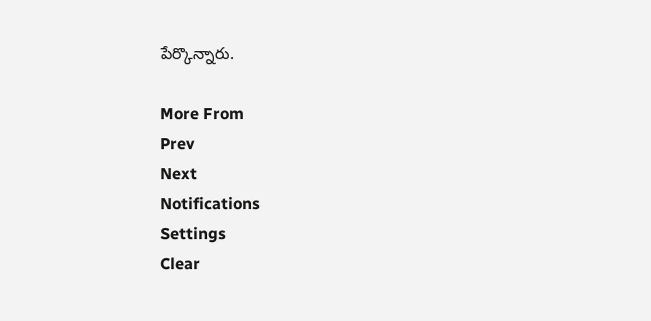పేర్కొన్నారు.

More From
Prev
Next
Notifications
Settings
Clear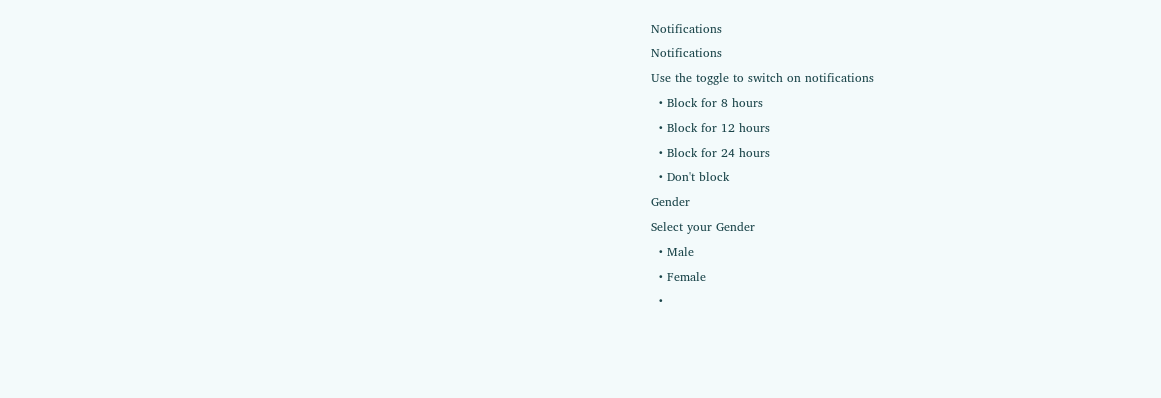Notifications
Notifications
Use the toggle to switch on notifications
  • Block for 8 hours
  • Block for 12 hours
  • Block for 24 hours
  • Don't block
Gender
Select your Gender
  • Male
  • Female
  •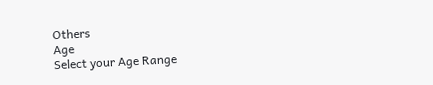Others
Age
Select your Age Range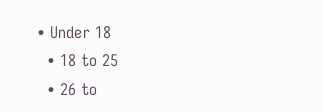• Under 18
  • 18 to 25
  • 26 to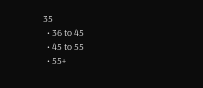35
  • 36 to 45
  • 45 to 55
  • 55+